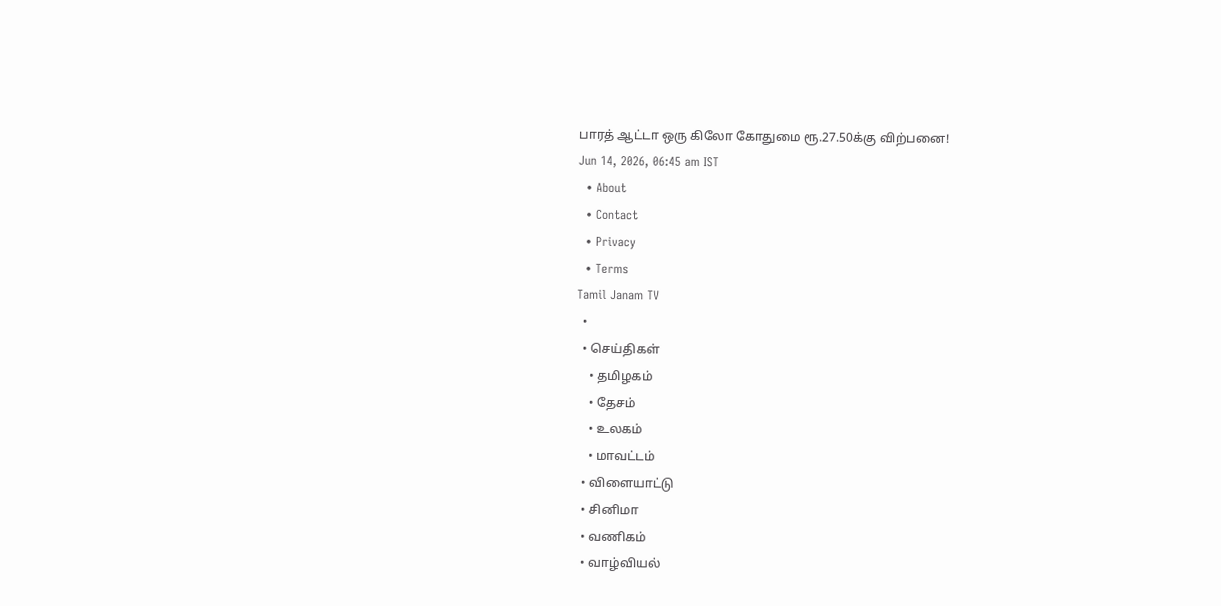பாரத் ஆட்டா ஒரு கிலோ கோதுமை ரூ.27.50க்கு விற்பனை!
Jun 14, 2026, 06:45 am IST
  • About
  • Contact
  • Privacy
  • Terms
Tamil Janam TV
  •
  • செய்திகள்
    • தமிழகம்
    • தேசம்
    • உலகம்
    • மாவட்டம்
  • விளையாட்டு
  • சினிமா
  • வணிகம்
  • வாழ்வியல்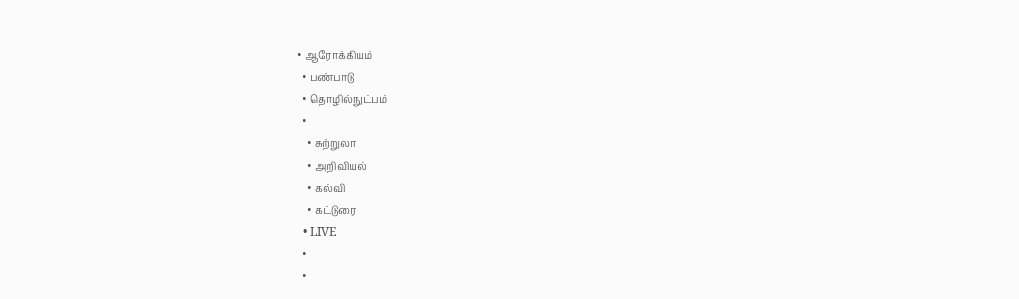• ஆரோக்கியம்
  • பண்பாடு
  • தொழில்நுட்பம்
  •
    • சுற்றுலா
    • அறிவியல்
    • கல்வி
    • கட்டுரை
  • LIVE
  •
  •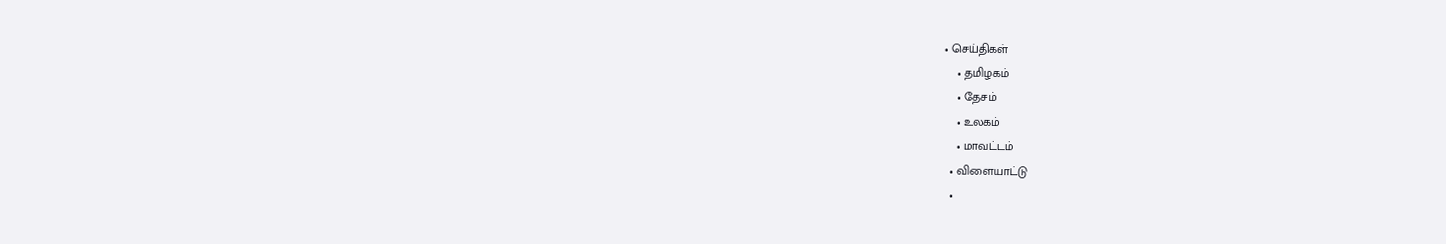• செய்திகள்
    • தமிழகம்
    • தேசம்
    • உலகம்
    • மாவட்டம்
  • விளையாட்டு
  •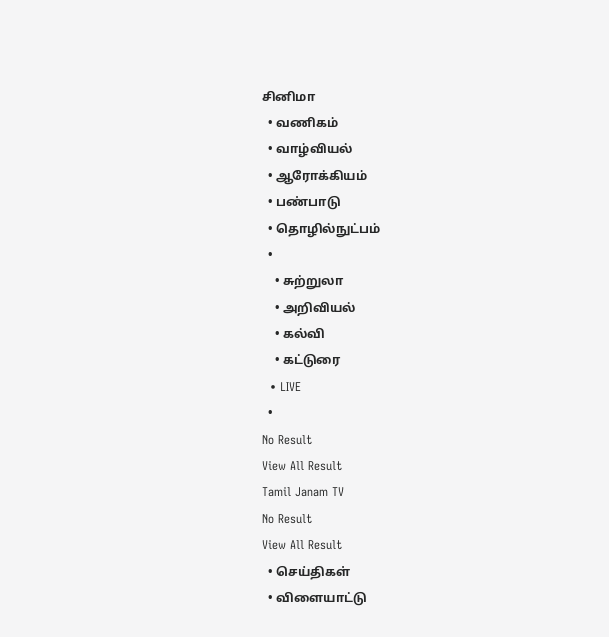சினிமா
  • வணிகம்
  • வாழ்வியல்
  • ஆரோக்கியம்
  • பண்பாடு
  • தொழில்நுட்பம்
  •
    • சுற்றுலா
    • அறிவியல்
    • கல்வி
    • கட்டுரை
  • LIVE
  •
No Result
View All Result
Tamil Janam TV
No Result
View All Result
  • செய்திகள்
  • விளையாட்டு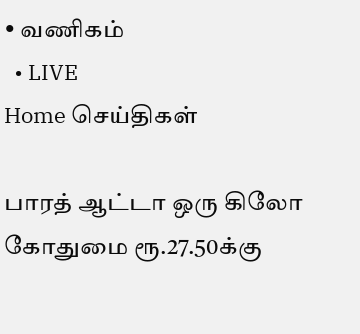• வணிகம்
  • LIVE
Home செய்திகள்

பாரத் ஆட்டா ஒரு கிலோ கோதுமை ரூ.27.50க்கு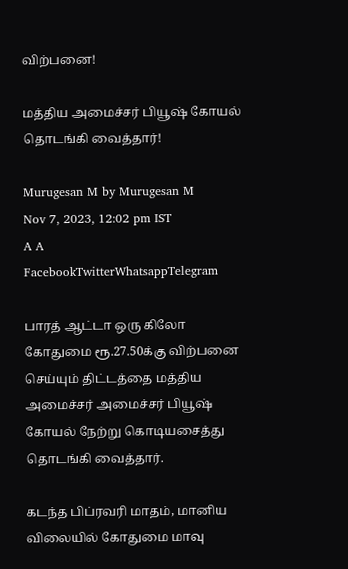விற்பனை!

மத்திய அமைச்சர் பியூஷ் கோயல் தொடங்கி வைத்தார்!

Murugesan M by Murugesan M
Nov 7, 2023, 12:02 pm IST
A A
FacebookTwitterWhatsappTelegram

பாரத் ஆட்டா ஒரு கிலோ கோதுமை ரூ.27.50க்கு விற்பனை செய்யும் திட்டத்தை மத்திய அமைச்சர் அமைச்சர் பியூஷ் கோயல் நேற்று கொடியசைத்து தொடங்கி வைத்தார்.

கடந்த பிப்ரவரி மாதம், மானிய விலையில் கோதுமை மாவு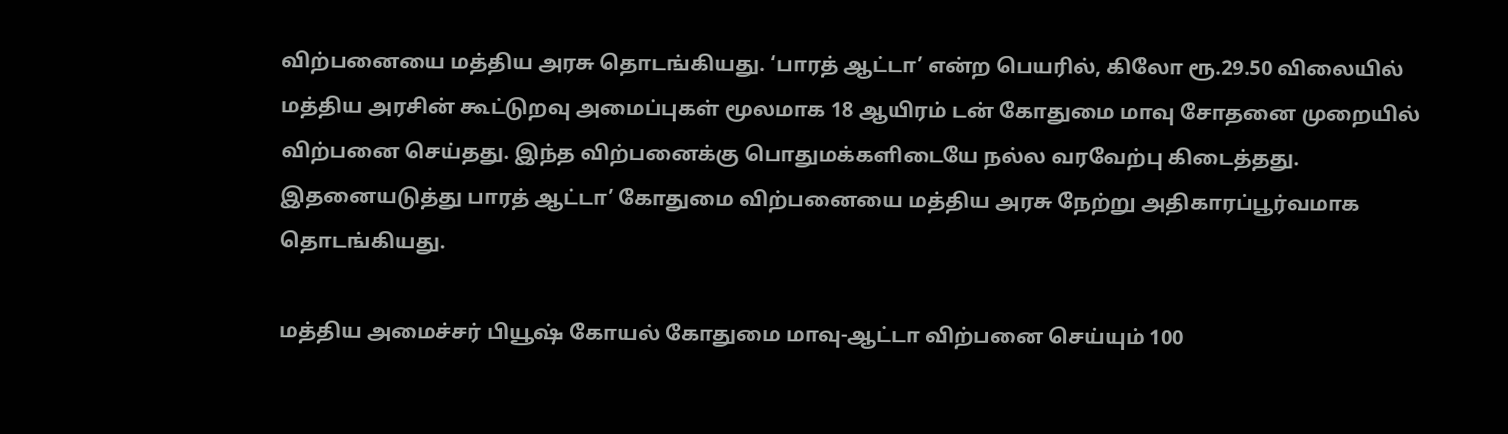விற்பனையை மத்திய அரசு தொடங்கியது. ‘பாரத் ஆட்டா’ என்ற பெயரில், கிலோ ரூ.29.50 விலையில் மத்திய அரசின் கூட்டுறவு அமைப்புகள் மூலமாக 18 ஆயிரம் டன் கோதுமை மாவு சோதனை முறையில் விற்பனை செய்தது. இந்த விற்பனைக்கு பொதுமக்களிடையே நல்ல வரவேற்பு கிடைத்தது. இதனையடுத்து பாரத் ஆட்டா’ கோதுமை விற்பனையை மத்திய அரசு நேற்று அதிகாரப்பூர்வமாக தொடங்கியது.

மத்திய அமைச்சர் பியூஷ் கோயல் கோதுமை மாவு-ஆட்டா விற்பனை செய்யும் 100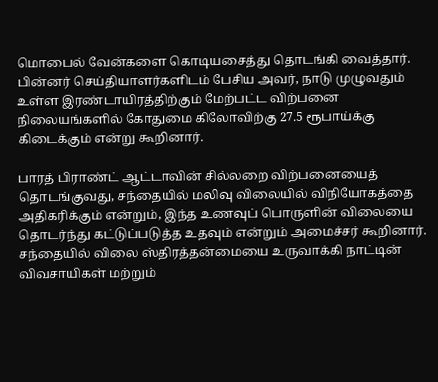மொபைல் வேன்களை கொடியசைத்து தொடங்கி வைத்தார். பின்னர் செய்தியாளர்களிடம் பேசிய அவர், நாடு முழுவதும் உள்ள இரண்டாயிரத்திற்கும் மேற்பட்ட விற்பனை நிலையங்களில் கோதுமை கிலோவிற்கு 27.5 ரூபாய்க்கு கிடைக்கும் என்று கூறினார்.

பாரத் பிராண்ட் ஆட்டாவின் சில்லறை விற்பனையைத் தொடங்குவது, சந்தையில் மலிவு விலையில் விநியோகத்தை அதிகரிக்கும் என்றும், இந்த உணவுப் பொருளின் விலையை தொடர்ந்து கட்டுப்படுத்த உதவும் என்றும் அமைச்சர் கூறினார்.
சந்தையில் விலை ஸ்திரத்தன்மையை உருவாக்கி நாட்டின் விவசாயிகள் மற்றும்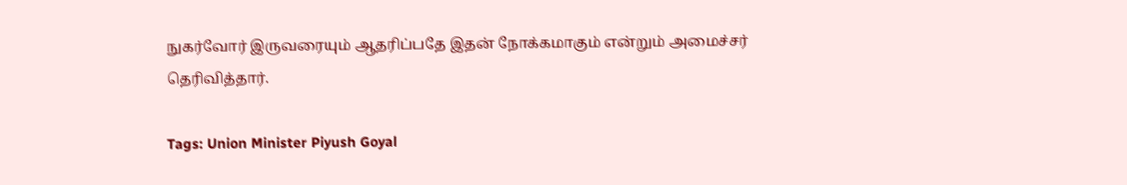நுகர்வோர் இருவரையும் ஆதரிப்பதே இதன் நோக்கமாகும் என்றும் அமைச்சர் தெரிவித்தார்.

Tags: Union Minister Piyush Goyal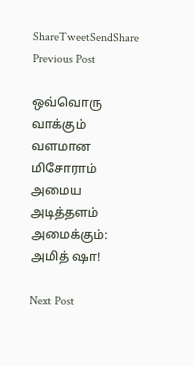ShareTweetSendShare
Previous Post

ஒவ்வொரு வாக்கும் வளமான மிசோராம் அமைய அடித்தளம் அமைக்கும்: அமித் ஷா!

Next Post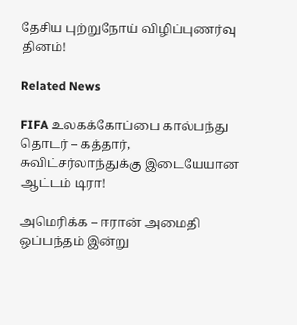தேசிய புற்றுநோய் விழிப்புணர்வு தினம்!

Related News

FIFA உலகக்கோப்பை கால்பந்து தொடர் – கத்தார், சுவிட்சர்லாந்துக்கு இடையேயான ஆட்டம் டிரா!

அமெரிக்க – ஈரான் அமைதி ஒப்பந்தம் இன்று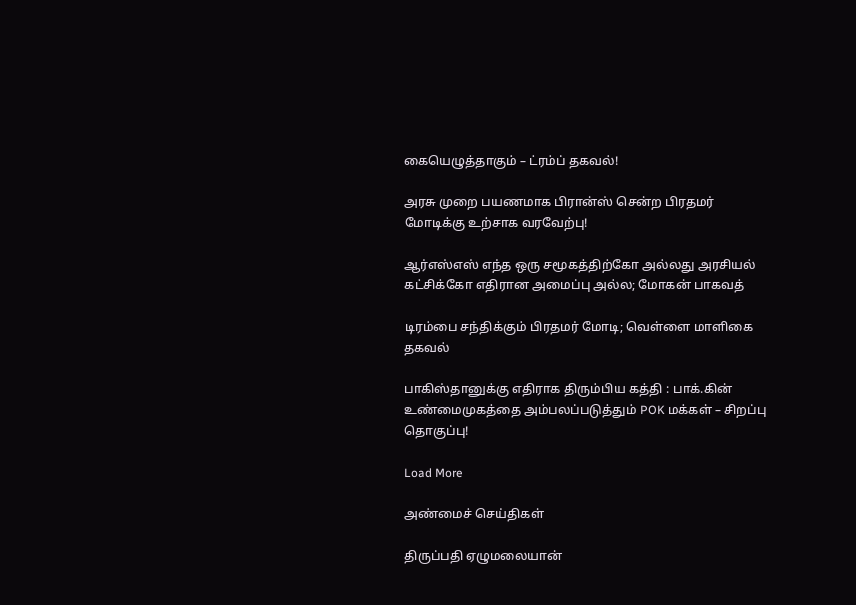கையெழுத்தாகும் – ட்ரம்ப் தகவல்!

அரசு முறை பயணமாக பிரான்ஸ் சென்ற பிரதமர் மோடிக்கு உற்சாக வரவேற்பு!

ஆர்எஸ்எஸ் எந்த ஒரு சமூகத்திற்கோ அல்லது அரசியல் கட்சிக்கோ எதிரான அமைப்பு அல்ல; மோகன் பாகவத்

டிரம்பை சந்திக்கும் பிரதமர் மோடி; வெள்ளை மாளிகை தகவல்

பாகிஸ்தானுக்கு எதிராக திரும்பிய கத்தி : பாக்.கின் உண்மைமுகத்தை அம்பலப்படுத்தும் POK மக்கள் – சிறப்பு தொகுப்பு!

Load More

அண்மைச் செய்திகள்

திருப்பதி ஏழுமலையான்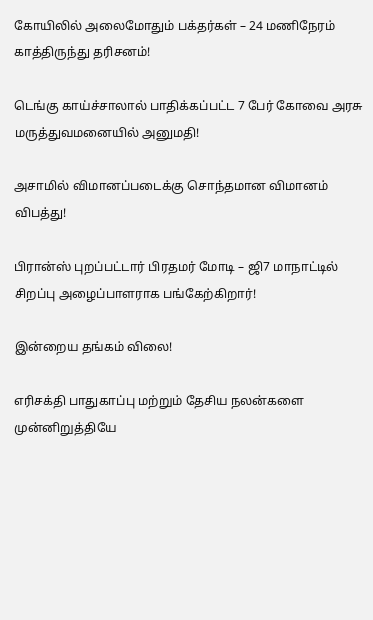கோயிலில் அலைமோதும் பக்தர்கள் – 24 மணிநேரம் காத்திருந்து தரிசனம்!

டெங்கு காய்ச்சாலால் பாதிக்கப்பட்ட 7 பேர் கோவை அரசு மருத்துவமனையில் அனுமதி!

அசாமில் விமானப்படைக்கு சொந்தமான விமானம் விபத்து!

பிரான்ஸ் புறப்பட்டார் பிரதமர் மோடி – ஜி7 மாநாட்டில் சிறப்பு அழைப்பாளராக பங்கேற்கிறார்!

இன்றைய தங்கம் விலை!

எரிசக்தி பாதுகாப்பு மற்றும் தேசிய நலன்களை முன்னிறுத்தியே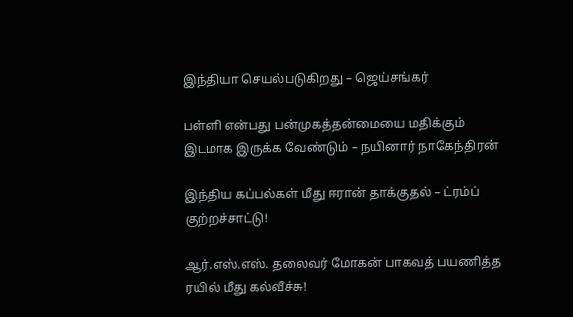இந்தியா செயல்படுகிறது – ஜெய்சங்கர்

பள்ளி என்பது பன்முகத்தன்மையை மதிக்கும் இடமாக இருக்க வேண்டும் – நயினார் நாகேந்திரன்

இந்திய கப்பல்கள் மீது ஈரான் தாக்குதல் – ட்ரம்ப் குற்றச்சாட்டு!

ஆர்.எஸ்.எஸ். தலைவர் மோகன் பாகவத் பயணித்த ரயில் மீது கல்வீச்சு!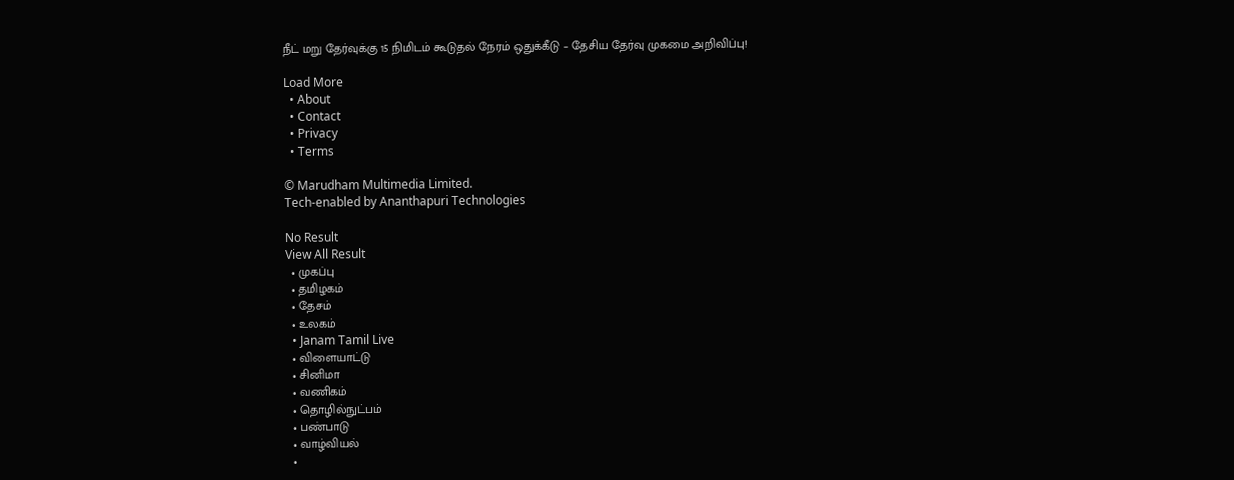நீட் மறு தேர்வுக்கு 15 நிமிடம் கூடுதல் நேரம் ஒதுக்கீடு – தேசிய தேர்வு முகமை அறிவிப்பு!

Load More
  • About
  • Contact
  • Privacy
  • Terms

© Marudham Multimedia Limited.
Tech-enabled by Ananthapuri Technologies

No Result
View All Result
  • முகப்பு
  • தமிழகம்
  • தேசம்
  • உலகம்
  • Janam Tamil Live
  • விளையாட்டு
  • சினிமா
  • வணிகம்
  • தொழில்நுட்பம்
  • பண்பாடு
  • வாழ்வியல்
  •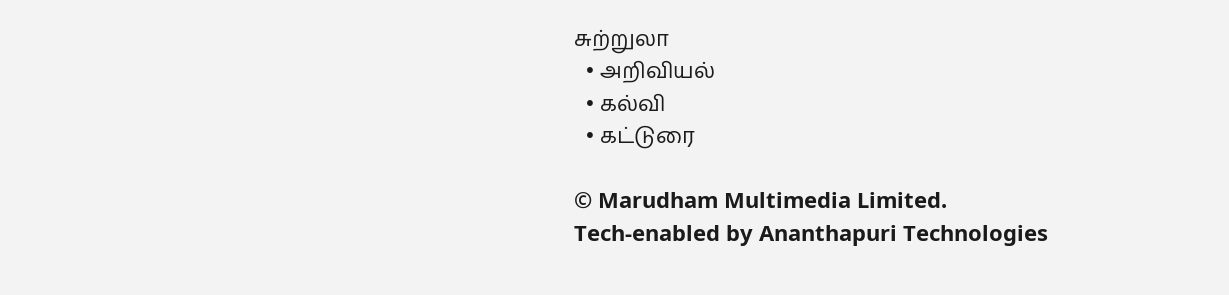சுற்றுலா
  • அறிவியல்
  • கல்வி
  • கட்டுரை

© Marudham Multimedia Limited.
Tech-enabled by Ananthapuri Technologies